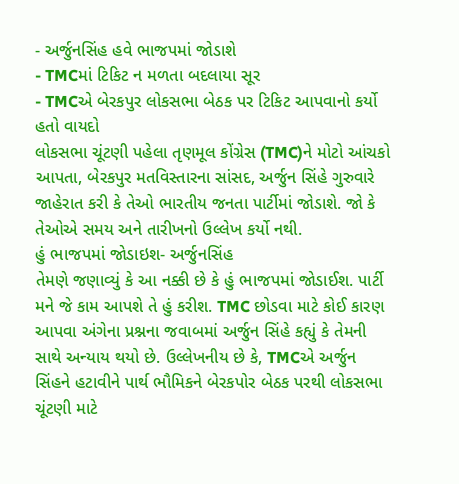- અર્જુનસિંહ હવે ભાજપમાં જોડાશે
- TMCમાં ટિકિટ ન મળતા બદલાયા સૂર
- TMCએ બેરકપુર લોકસભા બેઠક પર ટિકિટ આપવાનો કર્યો હતો વાયદો
લોકસભા ચૂંટણી પહેલા તૃણમૂલ કોંગ્રેસ (TMC)ને મોટો આંચકો આપતા, બેરકપુર મતવિસ્તારના સાંસદ, અર્જુન સિંહે ગુરુવારે જાહેરાત કરી કે તેઓ ભારતીય જનતા પાર્ટીમાં જોડાશે. જો કે તેઓએ સમય અને તારીખનો ઉલ્લેખ કર્યો નથી.
હું ભાજપમાં જોડાઇશ- અર્જુનસિંહ
તેમણે જણાવ્યું કે આ નક્કી છે કે હું ભાજપમાં જોડાઈશ. પાર્ટી મને જે કામ આપશે તે હું કરીશ. TMC છોડવા માટે કોઈ કારણ આપવા અંગેના પ્રશ્નના જવાબમાં અર્જુન સિંહે કહ્યું કે તેમની સાથે અન્યાય થયો છે. ઉલ્લેખનીય છે કે, TMCએ અર્જુન સિંહને હટાવીને પાર્થ ભૌમિકને બેરકપોર બેઠક પરથી લોકસભા ચૂંટણી માટે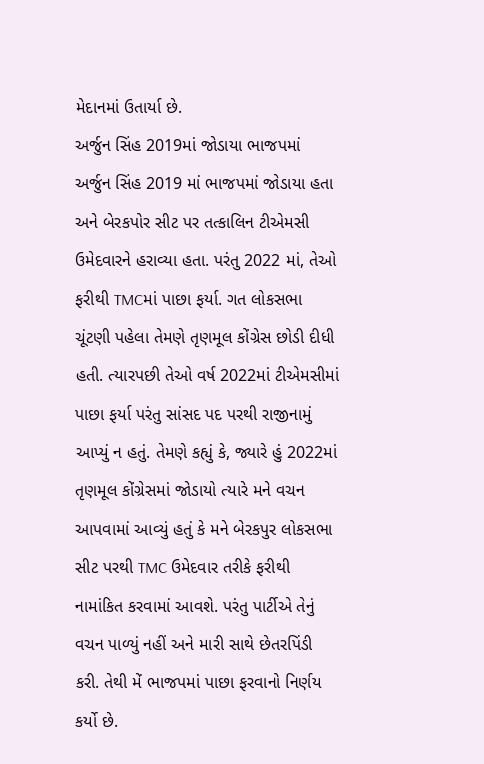મેદાનમાં ઉતાર્યા છે.
અર્જુન સિંહ 2019માં જોડાયા ભાજપમાં
અર્જુન સિંહ 2019 માં ભાજપમાં જોડાયા હતા અને બેરકપોર સીટ પર તત્કાલિન ટીએમસી ઉમેદવારને હરાવ્યા હતા. પરંતુ 2022 માં, તેઓ ફરીથી TMCમાં પાછા ફર્યા. ગત લોકસભા ચૂંટણી પહેલા તેમણે તૃણમૂલ કોંગ્રેસ છોડી દીધી હતી. ત્યારપછી તેઓ વર્ષ 2022માં ટીએમસીમાં પાછા ફર્યા પરંતુ સાંસદ પદ પરથી રાજીનામું આપ્યું ન હતું. તેમણે કહ્યું કે, જ્યારે હું 2022માં તૃણમૂલ કોંગ્રેસમાં જોડાયો ત્યારે મને વચન આપવામાં આવ્યું હતું કે મને બેરકપુર લોકસભા સીટ પરથી TMC ઉમેદવાર તરીકે ફરીથી નામાંકિત કરવામાં આવશે. પરંતુ પાર્ટીએ તેનું વચન પાળ્યું નહીં અને મારી સાથે છેતરપિંડી કરી. તેથી મેં ભાજપમાં પાછા ફરવાનો નિર્ણય કર્યો છે.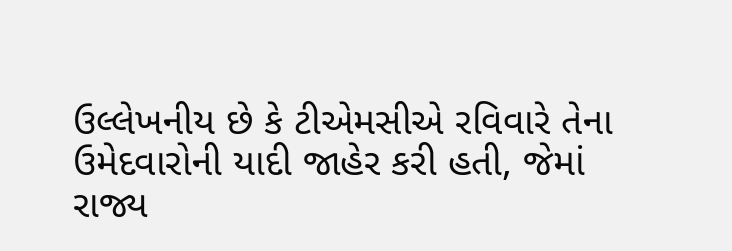ઉલ્લેખનીય છે કે ટીએમસીએ રવિવારે તેના ઉમેદવારોની યાદી જાહેર કરી હતી, જેમાં રાજ્ય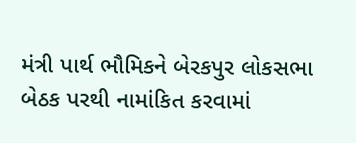મંત્રી પાર્થ ભૌમિકને બેરકપુર લોકસભા બેઠક પરથી નામાંકિત કરવામાં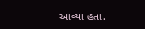આવ્યા હતા.